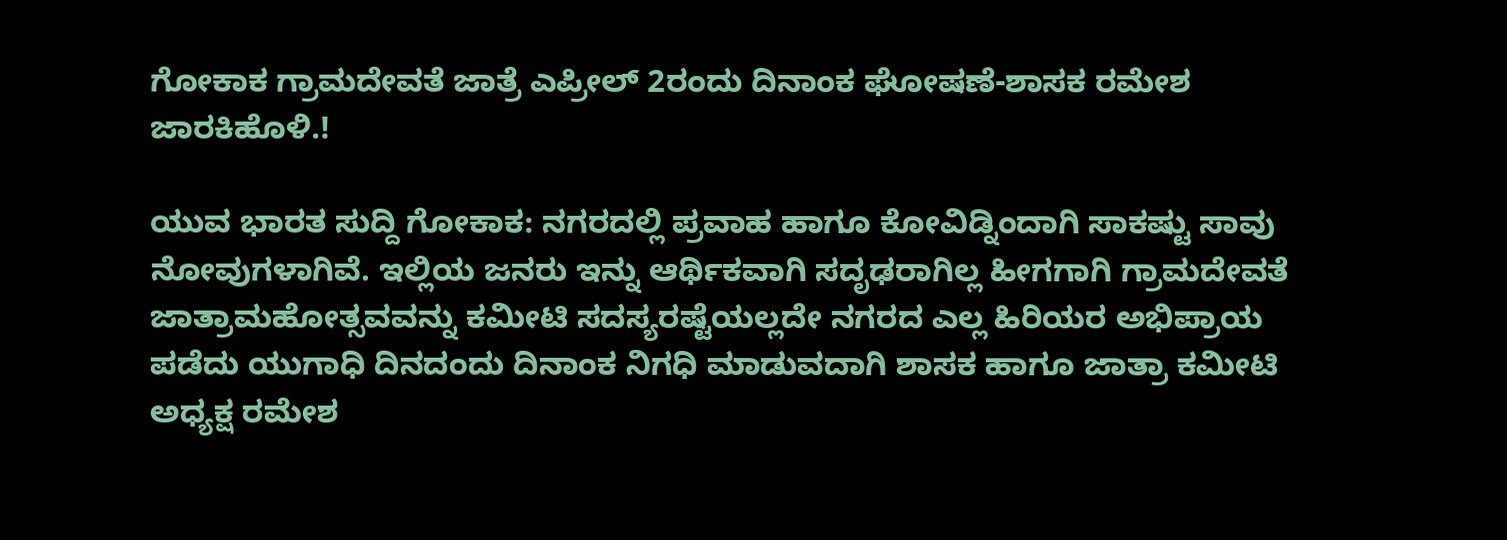ಗೋಕಾಕ ಗ್ರಾಮದೇವತೆ ಜಾತ್ರೆ ಎಪ್ರೀಲ್ 2ರಂದು ದಿನಾಂಕ ಘೋಷಣೆ-ಶಾಸಕ ರಮೇಶ ಜಾರಕಿಹೊಳಿ.!

ಯುವ ಭಾರತ ಸುದ್ದಿ ಗೋಕಾಕ: ನಗರದಲ್ಲಿ ಪ್ರವಾಹ ಹಾಗೂ ಕೋವಿಡ್ನಿಂದಾಗಿ ಸಾಕಷ್ಟು ಸಾವು ನೋವುಗಳಾಗಿವೆ. ಇಲ್ಲಿಯ ಜನರು ಇನ್ನು ಆರ್ಥಿಕವಾಗಿ ಸದೃಢರಾಗಿಲ್ಲ ಹೀಗಗಾಗಿ ಗ್ರಾಮದೇವತೆ ಜಾತ್ರಾಮಹೋತ್ಸವವನ್ನು ಕಮೀಟಿ ಸದಸ್ಯರಷ್ಟೆಯಲ್ಲದೇ ನಗರದ ಎಲ್ಲ ಹಿರಿಯರ ಅಭಿಪ್ರಾಯ ಪಡೆದು ಯುಗಾಧಿ ದಿನದಂದು ದಿನಾಂಕ ನಿಗಧಿ ಮಾಡುವದಾಗಿ ಶಾಸಕ ಹಾಗೂ ಜಾತ್ರಾ ಕಮೀಟಿ ಅಧ್ಯಕ್ಷ ರಮೇಶ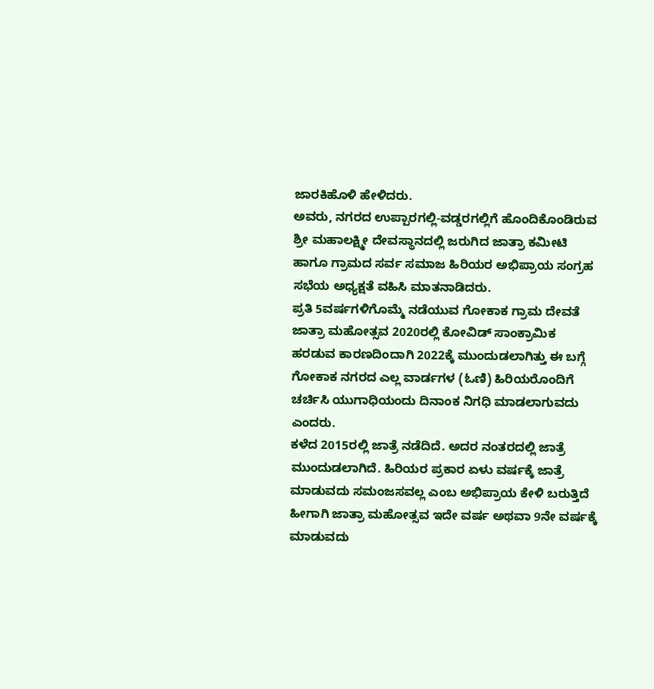ಜಾರಕಿಹೊಳಿ ಹೇಳಿದರು.
ಅವರು, ನಗರದ ಉಪ್ಪಾರಗಲ್ಲಿ-ವಡ್ಡರಗಲ್ಲಿಗೆ ಹೊಂದಿಕೊಂಡಿರುವ ಶ್ರೀ ಮಹಾಲಕ್ಷ್ಮೀ ದೇವಸ್ಥಾನದಲ್ಲಿ ಜರುಗಿದ ಜಾತ್ರಾ ಕಮೀಟಿ ಹಾಗೂ ಗ್ರಾಮದ ಸರ್ವ ಸಮಾಜ ಹಿರಿಯರ ಅಭಿಪ್ರಾಯ ಸಂಗ್ರಹ ಸಭೆಯ ಅಧ್ಯಕ್ಷತೆ ವಹಿಸಿ ಮಾತನಾಡಿದರು.
ಪ್ರತಿ 5ವರ್ಷಗಳಿಗೊಮ್ಮೆ ನಡೆಯುವ ಗೋಕಾಕ ಗ್ರಾಮ ದೇವತೆ ಜಾತ್ರಾ ಮಹೋತ್ಸವ 2020ರಲ್ಲಿ ಕೋವಿಡ್ ಸಾಂಕ್ರಾಮಿಕ ಹರಡುವ ಕಾರಣದಿಂದಾಗಿ 2022ಕ್ಕೆ ಮುಂದುಡಲಾಗಿತ್ತು ಈ ಬಗ್ಗೆ ಗೋಕಾಕ ನಗರದ ಎಲ್ಲ ವಾರ್ಡಗಳ (ಓಣಿ) ಹಿರಿಯರೊಂದಿಗೆ ಚರ್ಚಿಸಿ ಯುಗಾಧಿಯಂದು ದಿನಾಂಕ ನಿಗಧಿ ಮಾಡಲಾಗುವದು ಎಂದರು.
ಕಳೆದ 2015ರಲ್ಲಿ ಜಾತ್ರೆ ನಡೆದಿದೆ. ಅದರ ನಂತರದಲ್ಲಿ ಜಾತ್ರೆ ಮುಂದುಡಲಾಗಿದೆ. ಹಿರಿಯರ ಪ್ರಕಾರ ಏಳು ವರ್ಷಕ್ಕೆ ಜಾತ್ರೆ ಮಾಡುವದು ಸಮಂಜಸವಲ್ಲ ಎಂಬ ಅಭಿಪ್ರಾಯ ಕೇಳಿ ಬರುತ್ತಿದೆ ಹೀಗಾಗಿ ಜಾತ್ರಾ ಮಹೋತ್ಸವ ಇದೇ ವರ್ಷ ಅಥವಾ 9ನೇ ವರ್ಷಕ್ಕೆ ಮಾಡುವದು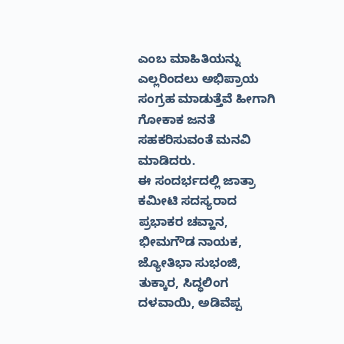ಎಂಬ ಮಾಹಿತಿಯನ್ನು ಎಲ್ಲರಿಂದಲು ಅಭಿಪ್ರಾಯ ಸಂಗ್ರಹ ಮಾಡುತ್ತೆವೆ ಹೀಗಾಗಿ ಗೋಕಾಕ ಜನತೆ ಸಹಕರಿಸುವಂತೆ ಮನವಿ ಮಾಡಿದರು.
ಈ ಸಂದರ್ಭದಲ್ಲಿ ಜಾತ್ರಾ ಕಮೀಟಿ ಸದಸ್ಯರಾದ ಪ್ರಭಾಕರ ಚವ್ಹಾನ, ಭೀಮಗೌಡ ನಾಯಕ, ಜ್ಯೋತಿಭಾ ಸುಭಂಜಿ, ತುಕ್ಕಾರ, ಸಿದ್ಧಲಿಂಗ ದಳವಾಯಿ, ಅಡಿವೆಪ್ಪ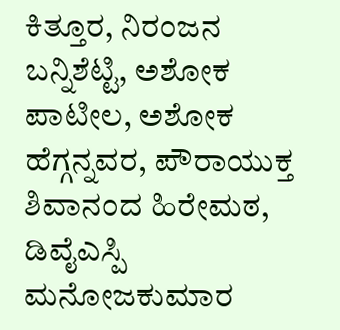ಕಿತ್ತೂರ, ನಿರಂಜನ ಬನ್ನಿಶೆಟ್ಟಿ, ಅಶೋಕ ಪಾಟೀಲ, ಅಶೋಕ ಹೆಗ್ಗನ್ನವರ, ಪೌರಾಯುಕ್ತ ಶಿವಾನಂದ ಹಿರೇಮಠ, ಡಿವೈಎಸ್ಪಿ ಮನೋಜಕುಮಾರ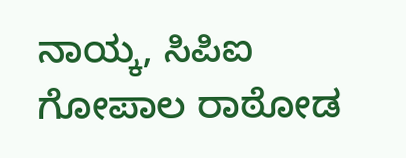ನಾಯ್ಕ, ಸಿಪಿಐ ಗೋಪಾಲ ರಾಠೋಡ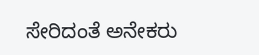ಸೇರಿದಂತೆ ಅನೇಕರು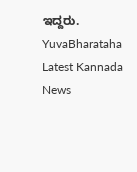ಇದ್ದರು.
YuvaBharataha Latest Kannada News